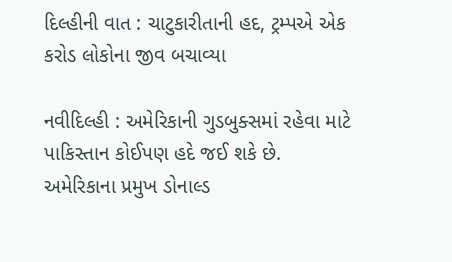દિલ્હીની વાત : ચાટુકારીતાની હદ, ટ્રમ્પએ એક કરોડ લોકોના જીવ બચાવ્યા

નવીદિલ્હી : અમેરિકાની ગુડબુક્સમાં રહેવા માટે પાકિસ્તાન કોઈપણ હદે જઈ શકે છે. અમેરિકાના પ્રમુખ ડોનાલ્ડ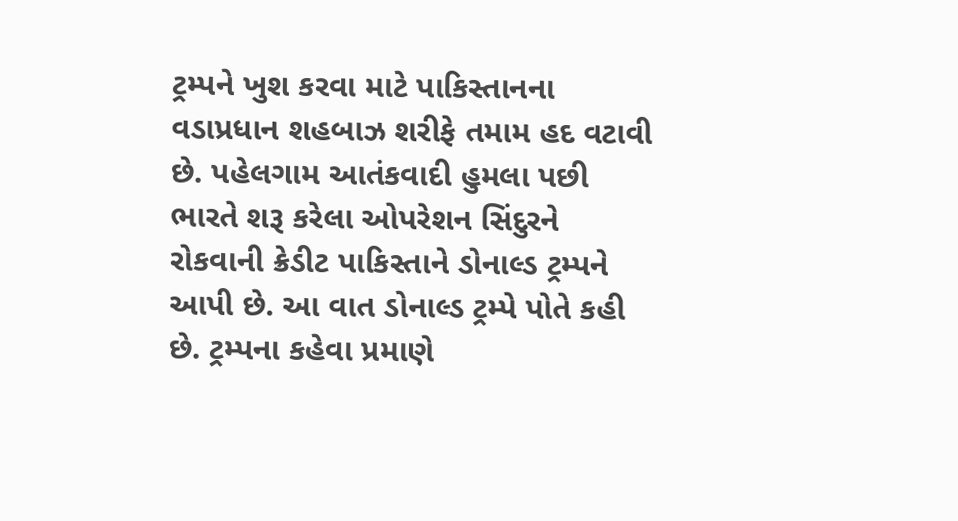ટ્રમ્પને ખુશ કરવા માટે પાકિસ્તાનના વડાપ્રધાન શહબાઝ શરીફે તમામ હદ વટાવી છે. પહેલગામ આતંકવાદી હુમલા પછી ભારતે શરૂ કરેલા ઓપરેશન સિંદુરને રોકવાની ક્રેડીટ પાકિસ્તાને ડોનાલ્ડ ટ્રમ્પને આપી છે. આ વાત ડોનાલ્ડ ટ્રમ્પે પોતે કહી છે. ટ્રમ્પના કહેવા પ્રમાણે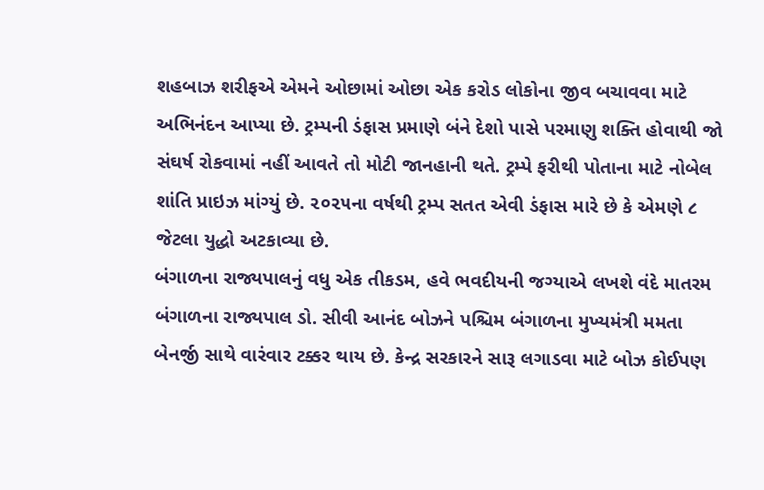શહબાઝ શરીફએ એમને ઓછામાં ઓછા એક કરોડ લોકોના જીવ બચાવવા માટે અભિનંદન આપ્યા છે. ટ્રમ્પની ડંફાસ પ્રમાણે બંને દેશો પાસે પરમાણુ શક્તિ હોવાથી જો સંઘર્ષ રોકવામાં નહીં આવતે તો મોટી જાનહાની થતે. ટ્રમ્પે ફરીથી પોતાના માટે નોબેલ શાંતિ પ્રાઇઝ માંગ્યું છે. ૨૦૨૫ના વર્ષથી ટ્રમ્પ સતત એવી ડંફાસ મારે છે કે એમણે ૮ જેટલા યુદ્ધો અટકાવ્યા છે.
બંગાળના રાજ્યપાલનું વધુ એક તીકડમ, હવે ભવદીયની જગ્યાએ લખશે વંદે માતરમ
બંગાળના રાજ્યપાલ ડો. સીવી આનંદ બોઝને પશ્ચિમ બંગાળના મુખ્યમંત્રી મમતા બેનર્જી સાથે વારંવાર ટક્કર થાય છે. કેન્દ્ર સરકારને સારૂ લગાડવા માટે બોઝ કોઈપણ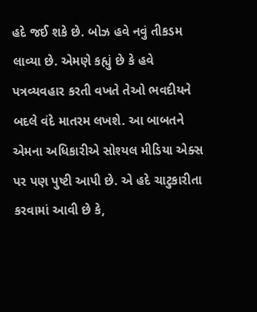હદે જઈ શકે છે. બોઝ હવે નવું તીકડમ લાવ્યા છે. એમણે કહ્યું છે કે હવે પત્રવ્યવહાર કરતી વખતે તેઓ ભવદીયને બદલે વંદે માતરમ લખશે. આ બાબતને એમના અધિકારીએ સોશ્યલ મીડિયા એક્સ પર પણ પુષ્ટી આપી છે. એ હદે ચાટુકારીતા કરવામાં આવી છે કે,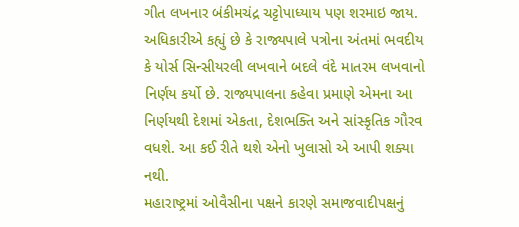ગીત લખનાર બંકીમચંદ્ર ચટ્ટોપાધ્યાય પણ શરમાઇ જાય. અધિકારીએ કહ્યું છે કે રાજ્યપાલે પત્રોના અંતમાં ભવદીય કે યોર્સ સિન્સીયરલી લખવાને બદલે વંદે માતરમ લખવાનો નિર્ણય કર્યો છે. રાજ્યપાલના કહેવા પ્રમાણે એમના આ નિર્ણયથી દેશમાં એકતા, દેશભક્તિ અને સાંસ્કૃતિક ગૌરવ વધશે. આ કઈ રીતે થશે એનો ખુલાસો એ આપી શક્યા નથી.
મહારાષ્ટ્રમાં ઓવૈસીના પક્ષને કારણે સમાજવાદીપક્ષનું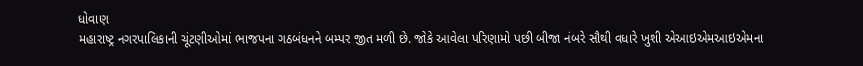ધોવાણ
મહારાષ્ટ્ર નગરપાલિકાની ચૂંટણીઓમાં ભાજપના ગઠબંધનને બમ્પર જીત મળી છે. જોકે આવેલા પરિણામો પછી બીજા નંબરે સૌથી વધારે ખુશી એઆઇએમઆઇએમના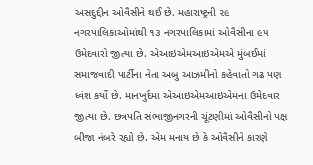અસદુદ્દીન ઓવૈસીને થઈ છે. મહારાષ્ટ્રની ૨૯ નગરપાલિકાઓમાંથી ૧૩ નગરપાલિકામાં ઓવૈસીના ૯૫ ઉમેદવારો જીત્યા છે. એઆઇએમઆઇએમએ મુંબઈમાં સમાજવાદી પાર્ટીના નેતા અબુ આઝમીનો કહેવાતો ગઢ પણ ધ્વંશ કર્યો છે. માનખુર્દમા એઆઇએમઆઇએમના ઉમેદવાર જીત્યા છે. છત્રપતિ સંભાજીનગરની ચૂંટણીમાં ઓવૈસીનો પક્ષ બીજા નંબરે રહ્યો છે. એમ મનાય છે કે ઓવૈસીને કારણે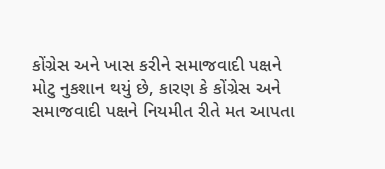કોંગ્રેસ અને ખાસ કરીને સમાજવાદી પક્ષને મોટુ નુકશાન થયું છે, કારણ કે કોંગ્રેસ અને સમાજવાદી પક્ષને નિયમીત રીતે મત આપતા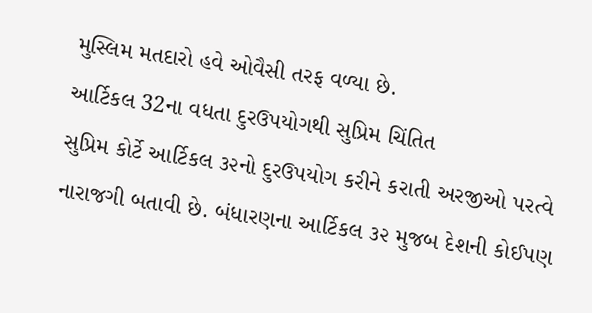મુસ્લિમ મતદારો હવે ઓવૈસી તરફ વળ્યા છે.
આર્ટિકલ 32ના વધતા દુરઉપયોગથી સુપ્રિમ ચિંતિત
સુપ્રિમ કોર્ટે આર્ટિકલ ૩૨નો દુરઉપયોગ કરીને કરાતી અરજીઓ પરત્વે નારાજગી બતાવી છે. બંધારણના આર્ટિકલ ૩૨ મુજબ દેશની કોઈપણ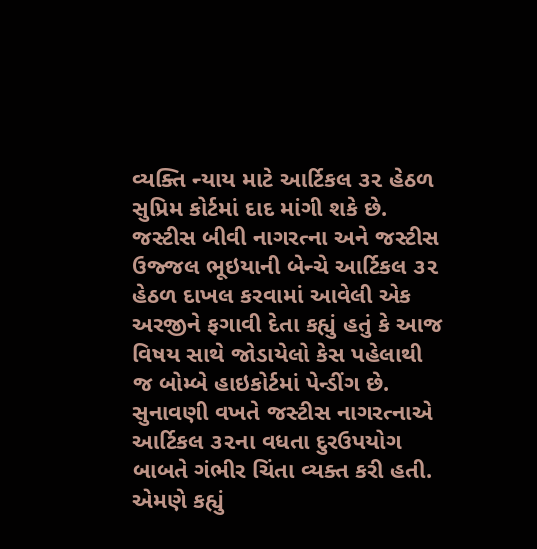વ્યક્તિ ન્યાય માટે આર્ટિકલ ૩૨ હેઠળ સુપ્રિમ કોર્ટમાં દાદ માંગી શકે છે. જસ્ટીસ બીવી નાગરત્ના અને જસ્ટીસ ઉજ્જલ ભૂઇયાની બેન્ચે આર્ટિકલ ૩૨ હેઠળ દાખલ કરવામાં આવેલી એક અરજીને ફગાવી દેતા કહ્યું હતું કે આજ વિષય સાથે જોડાયેલો કેસ પહેલાથી જ બોમ્બે હાઇકોર્ટમાં પેન્ડીંગ છે. સુનાવણી વખતે જસ્ટીસ નાગરત્નાએ આર્ટિકલ ૩૨ના વધતા દુરઉપયોગ બાબતે ગંભીર ચિંતા વ્યક્ત કરી હતી. એમણે કહ્યું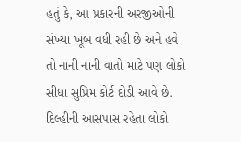હતું કે, આ પ્રકારની અરજીઓની સંખ્યા ખૂબ વધી રહી છે અને હવે તો નાની નાની વાતો માટે પણ લોકો સીધા સુપ્રિમ કોર્ટ દોડી આવે છે. દિલ્હીની આસપાસ રહેતા લોકો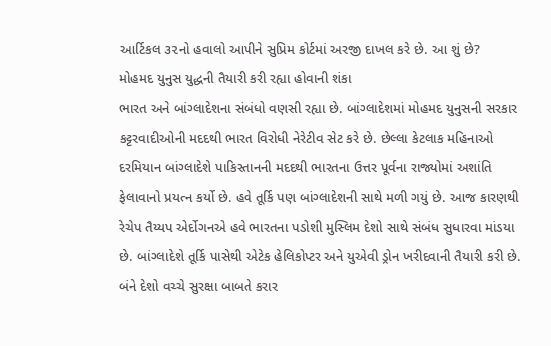આર્ટિકલ ૩૨નો હવાલો આપીને સુપ્રિમ કોર્ટમાં અરજી દાખલ કરે છે. આ શું છે?
મોહમદ યુનુસ યુદ્ધની તૈયારી કરી રહ્યા હોવાની શંકા
ભારત અને બાંગ્લાદેશના સંબંધો વણસી રહ્યા છે. બાંગ્લાદેશમાં મોહમદ યુનુસની સરકાર કટ્ટરવાદીઓની મદદથી ભારત વિરોધી નેરેટીવ સેટ કરે છે. છેલ્લા કેટલાક મહિનાઓ દરમિયાન બાંગ્લાદેશે પાકિસ્તાનની મદદથી ભારતના ઉત્તર પૂર્વના રાજ્યોમાં અશાંતિ ફેલાવાનો પ્રયત્ન કર્યો છે. હવે તૂર્કિ પણ બાંગ્લાદેશની સાથે મળી ગયું છે. આજ કારણથી રેચેપ તૈય્યપ એર્દોગનએ હવે ભારતના પડોશી મુસ્લિમ દેશો સાથે સંબંધ સુધારવા માંડયા છે. બાંગ્લાદેશે તૂર્કિ પાસેથી એટેક હેલિકોપ્ટર અને યુએવી ડ્રોન ખરીદવાની તૈયારી કરી છે. બંને દેશો વચ્ચે સુરક્ષા બાબતે કરાર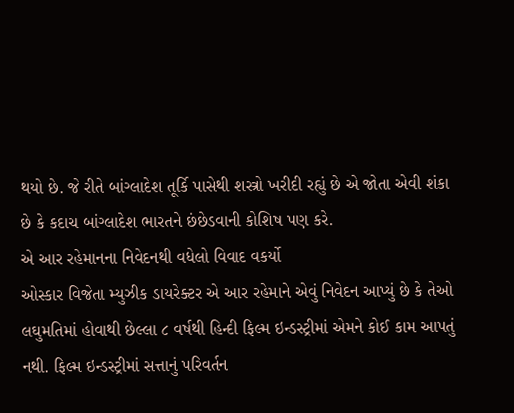થયો છે. જે રીતે બાંગ્લાદેશ તૂર્કિ પાસેથી શસ્ત્રો ખરીદી રહ્યું છે એ જોતા એવી શંકા છે કે કદાચ બાંગ્લાદેશ ભારતને છંછેડવાની કોશિષ પણ કરે.
એ આર રહેમાનના નિવેદનથી વધેલો વિવાદ વકર્યો
ઓસ્કાર વિજેતા મ્યુઝીક ડાયરેક્ટર એ આર રહેમાને એવું નિવેદન આપ્યું છે કે તેઓ લઘુમતિમાં હોવાથી છેલ્લા ૮ વર્ષથી હિન્દી ફિલ્મ ઇન્ડસ્ટ્રીમાં એમને કોઈ કામ આપતું નથી. ફિલ્મ ઇન્ડસ્ટ્રીમાં સત્તાનું પરિવર્તન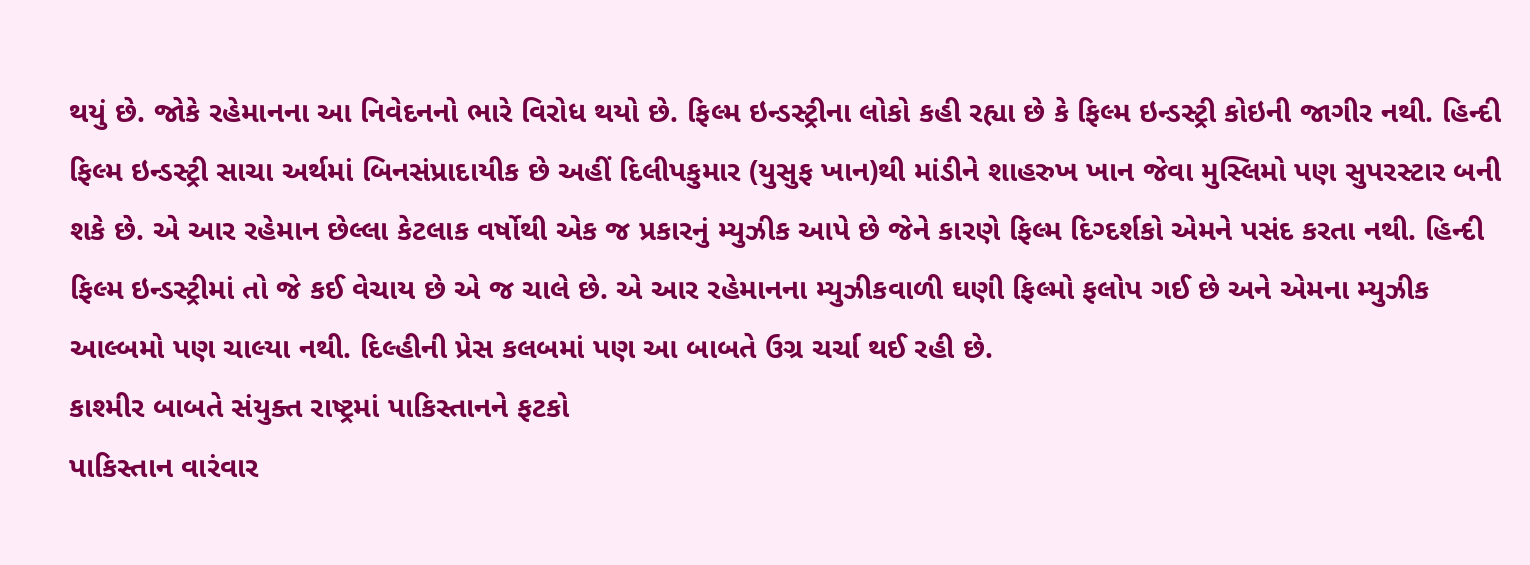થયું છે. જોકે રહેમાનના આ નિવેદનનો ભારે વિરોધ થયો છે. ફિલ્મ ઇન્ડસ્ટ્રીના લોકો કહી રહ્યા છે કે ફિલ્મ ઇન્ડસ્ટ્રી કોઇની જાગીર નથી. હિન્દી ફિલ્મ ઇન્ડસ્ટ્રી સાચા અર્થમાં બિનસંપ્રાદાયીક છે અહીં દિલીપકુમાર (યુસુફ ખાન)થી માંડીને શાહરુખ ખાન જેવા મુસ્લિમો પણ સુપરસ્ટાર બની શકે છે. એ આર રહેમાન છેલ્લા કેટલાક વર્ષોથી એક જ પ્રકારનું મ્યુઝીક આપે છે જેને કારણે ફિલ્મ દિગ્દર્શકો એમને પસંદ કરતા નથી. હિન્દી ફિલ્મ ઇન્ડસ્ટ્રીમાં તો જે કઈ વેચાય છે એ જ ચાલે છે. એ આર રહેમાનના મ્યુઝીકવાળી ઘણી ફિલ્મો ફલોપ ગઈ છે અને એમના મ્યુઝીક આલ્બમો પણ ચાલ્યા નથી. દિલ્હીની પ્રેસ કલબમાં પણ આ બાબતે ઉગ્ર ચર્ચા થઈ રહી છે.
કાશ્મીર બાબતે સંયુક્ત રાષ્ટ્રમાં પાકિસ્તાનને ફટકો
પાકિસ્તાન વારંવાર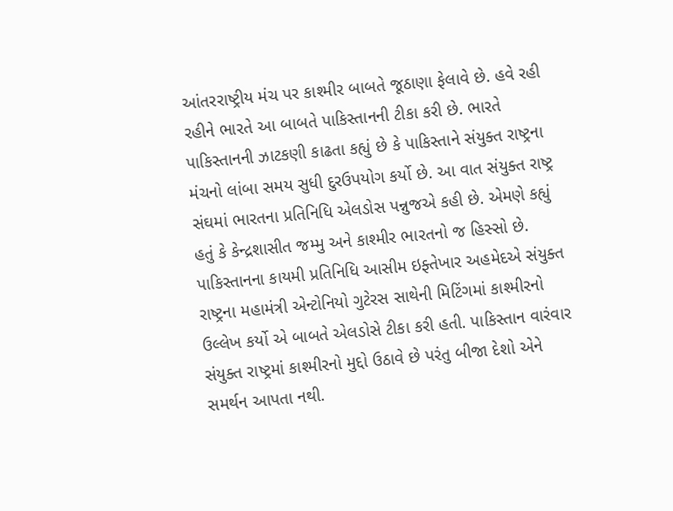આંતરરાષ્ટ્રીય મંચ પર કાશ્મીર બાબતે જૂઠાણા ફેલાવે છે. હવે રહી રહીને ભારતે આ બાબતે પાકિસ્તાનની ટીકા કરી છે. ભારતે પાકિસ્તાનની ઝાટકણી કાઢતા કહ્યું છે કે પાકિસ્તાને સંયુક્ત રાષ્ટ્રના મંચનો લાંબા સમય સુધી દુરઉપયોગ કર્યો છે. આ વાત સંયુક્ત રાષ્ટ્ર સંઘમાં ભારતના પ્રતિનિધિ એલડોસ પન્નુજએ કહી છે. એમણે કહ્યું હતું કે કેન્દ્રશાસીત જમ્મુ અને કાશ્મીર ભારતનો જ હિસ્સો છે. પાકિસ્તાનના કાયમી પ્રતિનિધિ આસીમ ઇફ્તેખાર અહમેદએ સંયુક્ત રાષ્ટ્રના મહામંત્રી એન્ટોનિયો ગુટેરસ સાથેની મિટિંગમાં કાશ્મીરનો ઉલ્લેખ કર્યો એ બાબતે એલડોસે ટીકા કરી હતી. પાકિસ્તાન વારંવાર સંયુક્ત રાષ્ટ્રમાં કાશ્મીરનો મુદ્દો ઉઠાવે છે પરંતુ બીજા દેશો એને સમર્થન આપતા નથી.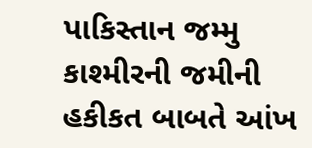પાકિસ્તાન જમ્મુ કાશ્મીરની જમીની હકીકત બાબતે આંખ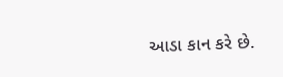આડા કાન કરે છે.